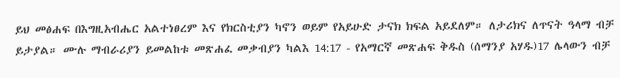ይህ መፅሐፍ በእግዚአብሔር አልተነፀረም እና የክርስቲያን ካኖን ወይም የአይሁድ ታናክ ክፍል አይደለም። ለታሪክና ለጥናት ዓላማ ብቻ ይታያል። ሙሉ ማብራሪያን ይመልከቱ መጽሐፈ መቃብያን ካልእ 14:17 - የአማርኛ መጽሐፍ ቅዱስ (ሰማንያ አሃዱ)17 ሌላውን ብቻ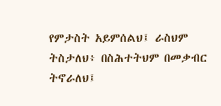የምታስት አይምሰልህ፤ ራስህም ትስታለህ፥ በስሕተትህም በመቃብር ትኖራለህ፤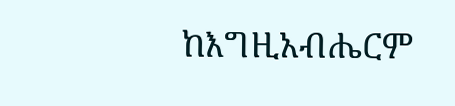ከእግዚአብሔርም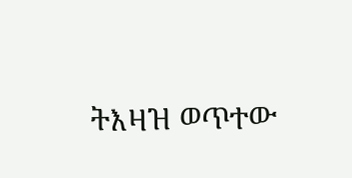ትእዛዝ ወጥተው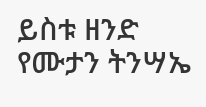ይስቱ ዘንድ የሙታን ትንሣኤ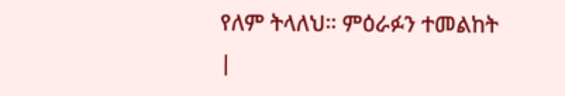የለም ትላለህ። ምዕራፉን ተመልከት |